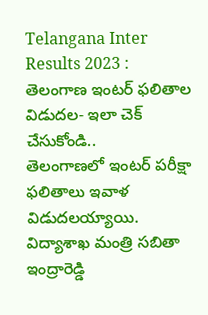Telangana Inter Results 2023 : తెలంగాణ ఇంటర్ ఫలితాల విడుదల- ఇలా చెక్ చేసుకోండి..
తెలంగాణలో ఇంటర్ పరీక్షా ఫలితాలు ఇవాళ విడుదలయ్యాయి. విద్యాశాఖ మంత్రి సబితా ఇంద్రారెడ్డి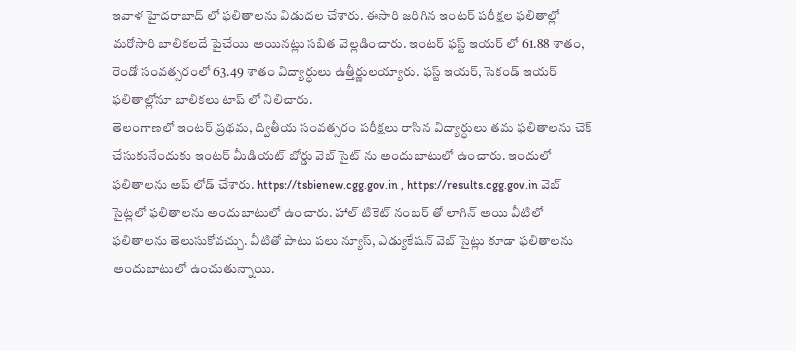ఇవాళ హైదరాబాద్ లో ఫలితాలను విడుదల చేశారు. ఈసారి జరిగిన ఇంటర్ పరీక్షల ఫలితాల్లో మరోసారి బాలికలదే పైచేయి అయినట్లు సబిత వెల్లడించారు. ఇంటర్ ఫస్ట్ ఇయర్ లో 61.88 శాతం, రెండో సంవత్సరంలో 63.49 శాతం విద్యార్ధులు ఉత్తీర్ణులయ్యారు. ఫస్ట్ ఇయర్, సెకండ్ ఇయర్ ఫలితాల్లోనూ బాలికలు టాప్ లో నిలిచారు.
తెలంగాణలో ఇంటర్ ప్రథమ, ద్వితీయ సంవత్సరం పరీక్షలు రాసిన విద్యార్ధులు తమ ఫలితాలను చెక్ చేసుకునేందుకు ఇంటర్ మీడియట్ బోర్డు వెబ్ సైట్ ను అందుబాటులో ఉంచారు. ఇందులో ఫలితాలను అప్ లోడ్ చేశారు. https://tsbienew.cgg.gov.in , https://results.cgg.gov.in వెబ్ సైట్లలో ఫలితాలను అందుబాటులో ఉంచారు. హాల్ టికెట్ నంబర్ తో లాగిన్ అయి వీటిలో ఫలితాలను తెలుసుకోవచ్చు. వీటితో పాటు పలు న్యూస్, ఎడ్యుకేషన్ వెబ్ సైట్లు కూడా ఫలితాలను అందుబాటులో ఉంచుతున్నాయి.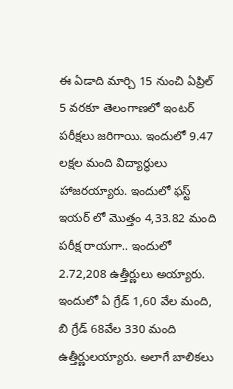ఈ ఏడాది మార్చి 15 నుంచి ఏప్రిల్ 5 వరకూ తెలంగాణలో ఇంటర్ పరీక్షలు జరిగాయి. ఇందులో 9.47 లక్షల మంది విద్యార్థులు హాజరయ్యారు. ఇందులో ఫస్ట్ ఇయర్ లో మొత్తం 4,33.82 మంది పరీక్ష రాయగా.. ఇందులో 2.72,208 ఉత్తీర్ణులు అయ్యారు. ఇందులో ఏ గ్రేడ్ 1,60 వేల మంది, బి గ్రేడ్ 68వేల 330 మంది ఉత్తీర్ణులయ్యారు. అలాగే బాలికలు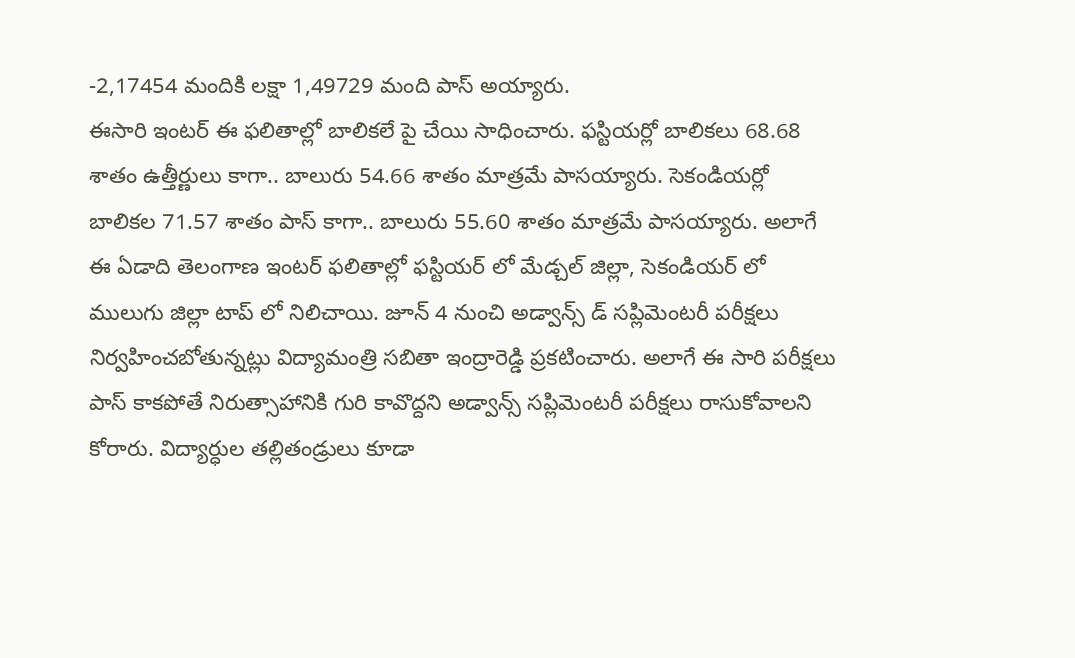-2,17454 మందికి లక్షా 1,49729 మంది పాస్ అయ్యారు.
ఈసారి ఇంటర్ ఈ ఫలితాల్లో బాలికలే పై చేయి సాధించారు. ఫస్టియర్లో బాలికలు 68.68 శాతం ఉత్తీర్ణులు కాగా.. బాలురు 54.66 శాతం మాత్రమే పాసయ్యారు. సెకండియర్లో బాలికల 71.57 శాతం పాస్ కాగా.. బాలురు 55.60 శాతం మాత్రమే పాసయ్యారు. అలాగే ఈ ఏడాది తెలంగాణ ఇంటర్ ఫలితాల్లో ఫస్టియర్ లో మేడ్చల్ జిల్లా, సెకండియర్ లో ములుగు జిల్లా టాప్ లో నిలిచాయి. జూన్ 4 నుంచి అడ్వాన్స్ డ్ సప్లిమెంటరీ పరీక్షలు నిర్వహించబోతున్నట్లు విద్యామంత్రి సబితా ఇంద్రారెడ్డి ప్రకటించారు. అలాగే ఈ సారి పరీక్షలు పాస్ కాకపోతే నిరుత్సాహానికి గురి కావొద్దని అడ్వాన్స్ సప్లిమెంటరీ పరీక్షలు రాసుకోవాలని కోరారు. విద్యార్ధుల తల్లితండ్రులు కూడా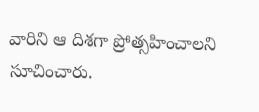వారిని ఆ దిశగా ప్రోత్సహించాలని సూచించారు.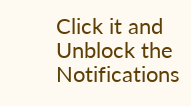Click it and Unblock the Notifications